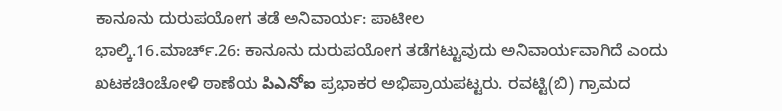ಕಾನೂನು ದುರುಪಯೋಗ ತಡೆ ಅನಿವಾರ್ಯ: ಪಾಟೀಲ
ಭಾಲ್ಕಿ.16.ಮಾರ್ಚ್.26: ಕಾನೂನು ದುರುಪಯೋಗ ತಡೆಗಟ್ಟುವುದು ಅನಿವಾರ್ಯವಾಗಿದೆ ಎಂದು ಖಟಕಚಿಂಚೋಳಿ ಠಾಣೆಯ పిఎనోఐ ಪ್ರಭಾಕರ ಅಭಿಪ್ರಾಯಪಟ್ಟರು. ರವಟ್ಟಿ(ಬಿ) ಗ್ರಾಮದ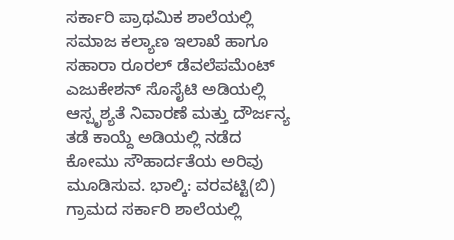ಸರ್ಕಾರಿ ಪ್ರಾಥಮಿಕ ಶಾಲೆಯಲ್ಲಿ ಸಮಾಜ ಕಲ್ಯಾಣ ಇಲಾಖೆ ಹಾಗೂ ಸಹಾರಾ ರೂರಲ್ ಡೆವಲೆಪಮೆಂಟ್ ಎಜುಕೇಶನ್ ಸೊಸೈಟಿ ಅಡಿಯಲ್ಲಿ ಆಸ್ಪೃಶ್ಯತೆ ನಿವಾರಣೆ ಮತ್ತು ದೌರ್ಜನ್ಯ ತಡೆ ಕಾಯ್ದೆ ಅಡಿಯಲ್ಲಿ ನಡೆದ ಕೋಮು ಸೌಹಾರ್ದತೆಯ ಅರಿವು ಮೂಡಿಸುವ. ಭಾಲ್ಕಿ: ವರವಟ್ಟಿ(ಬಿ) ಗ್ರಾಮದ ಸರ್ಕಾರಿ ಶಾಲೆಯಲ್ಲಿ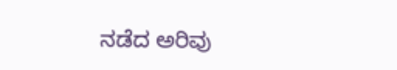ನಡೆದ ಅರಿವು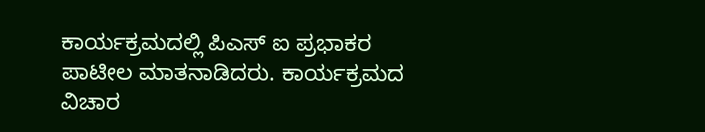ಕಾರ್ಯಕ್ರಮದಲ್ಲಿ ಪಿಎಸ್ ಐ ಪ್ರಭಾಕರ ಪಾಟೀಲ ಮಾತನಾಡಿದರು. ಕಾರ್ಯಕ್ರಮದ ವಿಚಾರ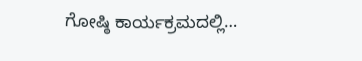ಗೋಷ್ಠಿ ಕಾರ್ಯಕ್ರಮದಲ್ಲಿ…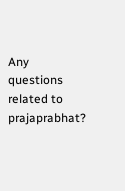Any questions related to prajaprabhat?